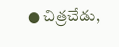● చిత్రచేడు,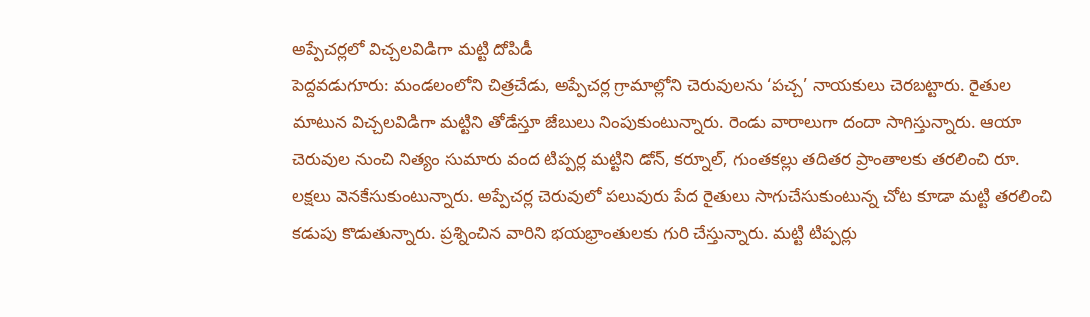అప్పేచర్లలో విచ్చలవిడిగా మట్టి దోపిడీ
పెద్దవడుగూరు: మండలంలోని చిత్రచేడు, అప్పేచర్ల గ్రామాల్లోని చెరువులను ‘పచ్చ’ నాయకులు చెరబట్టారు. రైతుల మాటున విచ్చలవిడిగా మట్టిని తోడేస్తూ జేబులు నింపుకుంటున్నారు. రెండు వారాలుగా దందా సాగిస్తున్నారు. ఆయా చెరువుల నుంచి నిత్యం సుమారు వంద టిప్పర్ల మట్టిని డోన్, కర్నూల్, గుంతకల్లు తదితర ప్రాంతాలకు తరలించి రూ. లక్షలు వెనకేసుకుంటున్నారు. అప్పేచర్ల చెరువులో పలువురు పేద రైతులు సాగుచేసుకుంటున్న చోట కూడా మట్టి తరలించి కడుపు కొడుతున్నారు. ప్రశ్నించిన వారిని భయభ్రాంతులకు గురి చేస్తున్నారు. మట్టి టిప్పర్లు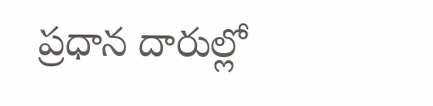ప్రధాన దారుల్లో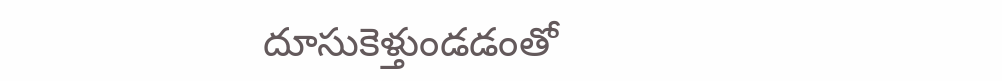దూసుకెళ్తుండడంతో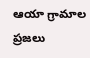ఆయా గ్రామాల ప్రజలు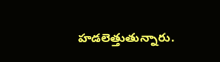హడలెత్తుతున్నారు.